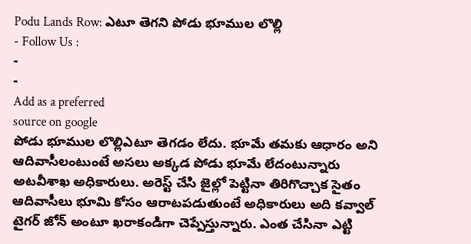Podu Lands Row: ఎటూ తెగని పోడు భూముల లొల్లి
- Follow Us :
-
-
Add as a preferred
source on google
పోడు భూముల లొల్లిఎటూ తెగడం లేదు. భూమే తమకు ఆధారం అని ఆదివాసీలంటుంటే అసలు అక్కడ పోడు భూమే లేదంటున్నారు అటవీశాఖ అధికారులు. అరెస్ట్ చేసి జైల్లో పెట్టినా తిరిగొచ్చాక సైతం ఆదివాసీలు భూమి కోసం ఆరాటపడుతుంటే అధికారులు అది కవ్వాల్ టైగర్ జోన్ అంటూ ఖరాకండిగా చెప్పేస్తున్నారు. ఎంత చేసినా ఎట్టి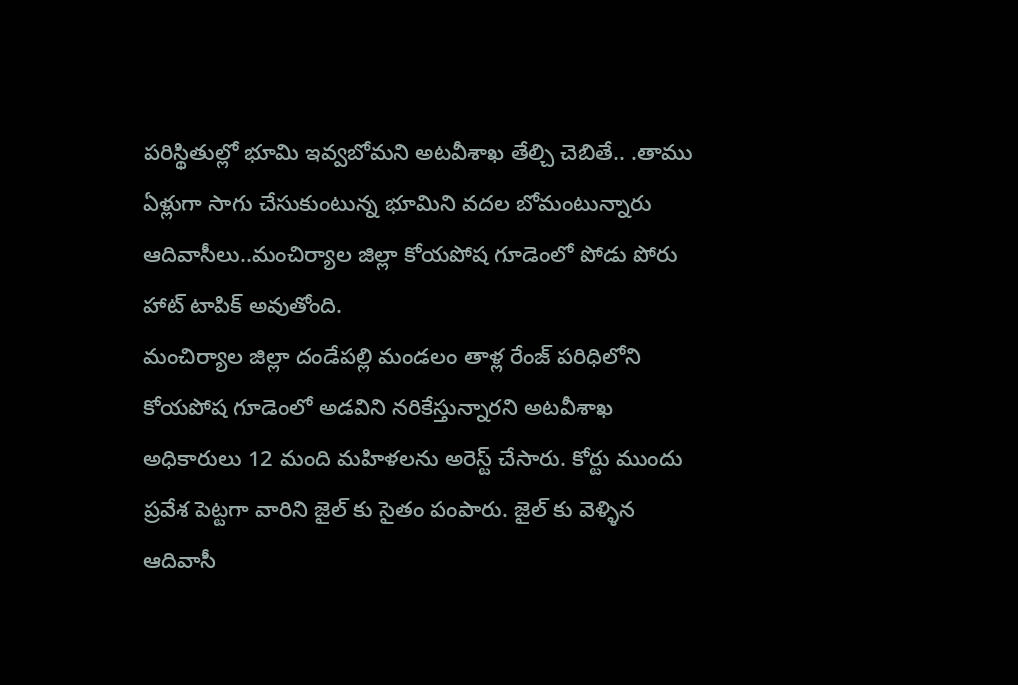పరిస్థితుల్లో భూమి ఇవ్వబోమని అటవీశాఖ తేల్చి చెబితే.. .తాము ఏళ్లుగా సాగు చేసుకుంటున్న భూమిని వదల బోమంటున్నారు ఆదివాసీలు..మంచిర్యాల జిల్లా కోయపోష గూడెంలో పోడు పోరు హాట్ టాపిక్ అవుతోంది.
మంచిర్యాల జిల్లా దండేపల్లి మండలం తాళ్ల రేంజ్ పరిధిలోని కోయపోష గూడెంలో అడవిని నరికేస్తున్నారని అటవీశాఖ అధికారులు 12 మంది మహిళలను అరెస్ట్ చేసారు. కోర్టు ముందు ప్రవేశ పెట్టగా వారిని జైల్ కు సైతం పంపారు. జైల్ కు వెళ్ళిన ఆదివాసీ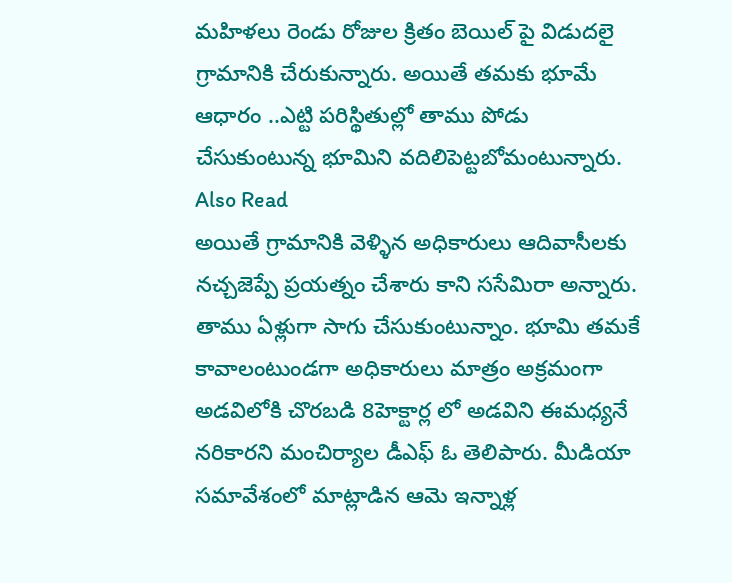మహిళలు రెండు రోజుల క్రితం బెయిల్ పై విడుదలై గ్రామానికి చేరుకున్నారు. అయితే తమకు భూమే ఆధారం ..ఎట్టి పరిస్థితుల్లో తాము పోడు చేసుకుంటున్న భూమిని వదిలిపెట్టబోమంటున్నారు.
Also Read
అయితే గ్రామానికి వెళ్ళిన అధికారులు ఆదివాసీలకు నచ్చజెప్పే ప్రయత్నం చేశారు కాని ససేమిరా అన్నారు. తాము ఏళ్లుగా సాగు చేసుకుంటున్నాం. భూమి తమకే కావాలంటుండగా అధికారులు మాత్రం అక్రమంగా అడవిలోకి చొరబడి 8హెక్టార్ల లో అడవిని ఈమధ్యనే నరికారని మంచిర్యాల డీఎఫ్ ఓ తెలిపారు. మీడియా సమావేశంలో మాట్లాడిన ఆమె ఇన్నాళ్ల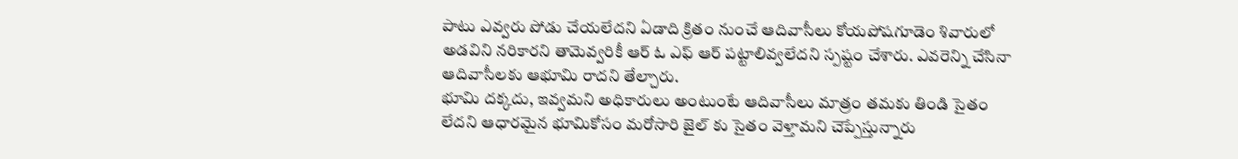పాటు ఎవ్వరు పోడు చేయలేదని ఏడాది క్రితం నుంచే ఆదివాసీలు కోయపోషగూడెం శివారులో అడవిని నరికారని తామెవ్వరికీ ఆర్ ఓ ఎఫ్ ఆర్ పట్టాలివ్వలేదని స్పష్టం చేశారు. ఎవరెన్ని చేసినా ఆదివాసీలకు ఆభూమి రాదని తేల్చారు.
భూమి దక్కదు, ఇవ్వమని అధికారులు అంటుంటే ఆదివాసీలు మాత్రం తమకు తిండి సైతం లేదని ఆధారమైన భూమికోసం మరోసారి జైల్ కు సైతం వెళ్తామని చెప్పేస్తున్నారు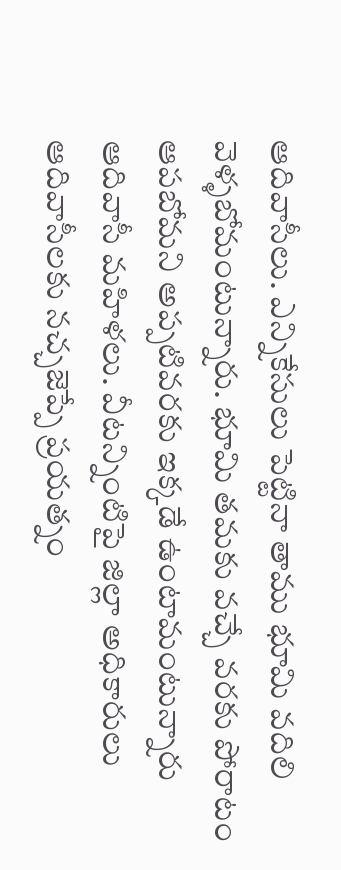ఆదివాసీలు. ఎన్నికేసులు పెట్టినా తాము భూమి వదిలి వెళ్ళబోమంటున్నారు. భూమి తమకు వచ్చే వరకు పోరాటం ఆపబోమని అప్పటివరకు ఇక్కడే ఉంటామంటున్నారు ఆదివాసీ మహిళలు. వీటన్నింటిపై జిల్లా అధికారులు ఆదివాసీలకు నచ్చజెప్పే ప్రయత్నం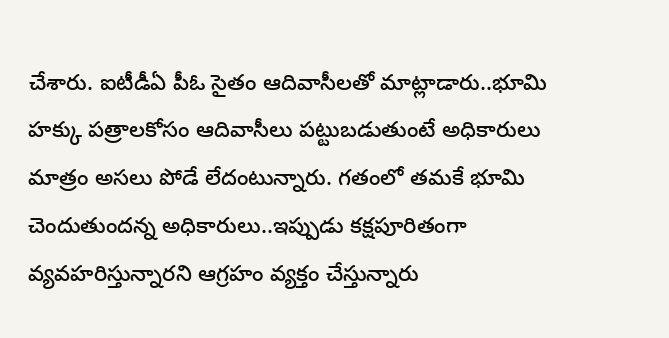చేశారు. ఐటీడీఏ పీఓ సైతం ఆదివాసీలతో మాట్లాడారు..భూమి హక్కు పత్రాలకోసం ఆదివాసీలు పట్టుబడుతుంటే అధికారులు మాత్రం అసలు పోడే లేదంటున్నారు. గతంలో తమకే భూమి చెందుతుందన్న అధికారులు..ఇప్పుడు కక్షపూరితంగా వ్యవహరిస్తున్నారని ఆగ్రహం వ్యక్తం చేస్తున్నారు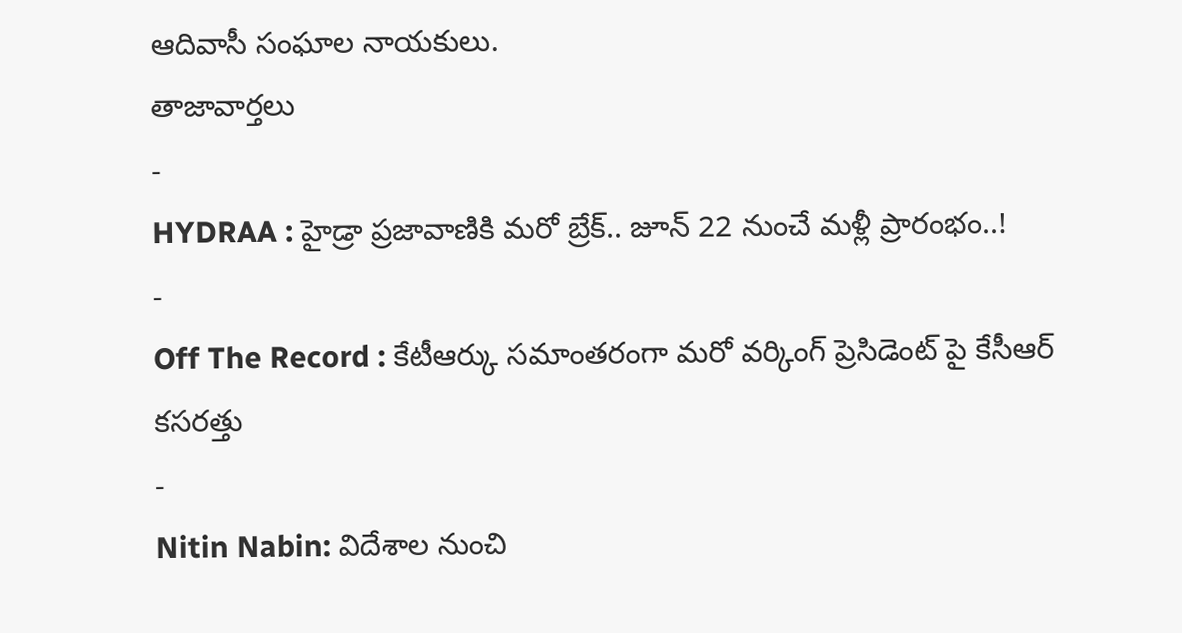ఆదివాసీ సంఘాల నాయకులు.
తాజావార్తలు
-
HYDRAA : హైడ్రా ప్రజావాణికి మరో బ్రేక్.. జూన్ 22 నుంచే మళ్లీ ప్రారంభం..!
-
Off The Record : కేటీఆర్కు సమాంతరంగా మరో వర్కింగ్ ప్రెసిడెంట్ పై కేసీఆర్ కసరత్తు
-
Nitin Nabin: విదేశాల నుంచి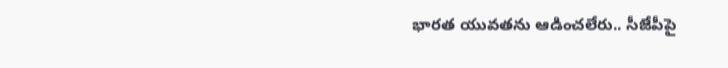భారత యువతను ఆడించలేరు.. సీజేపీపై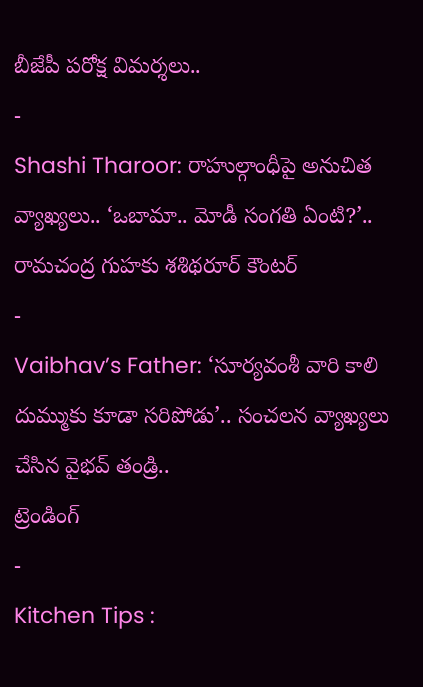బీజేపీ పరోక్ష విమర్శలు..
-
Shashi Tharoor: రాహుల్గాంధీపై అనుచిత వ్యాఖ్యలు.. ‘ఒబామా.. మోడీ సంగతి ఏంటి?’.. రామచంద్ర గుహకు శశిథరూర్ కౌంటర్
-
Vaibhav’s Father: ‘సూర్యవంశీ వారి కాలి దుమ్ముకు కూడా సరిపోడు’.. సంచలన వ్యాఖ్యలు చేసిన వైభవ్ తండ్రి..
ట్రెండింగ్
-
Kitchen Tips :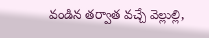వండిన తర్వాత వచ్చే వెల్లుల్లి,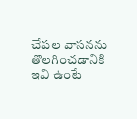చేపల వాసనను తొలగించడానికి ఇవి ఉంటే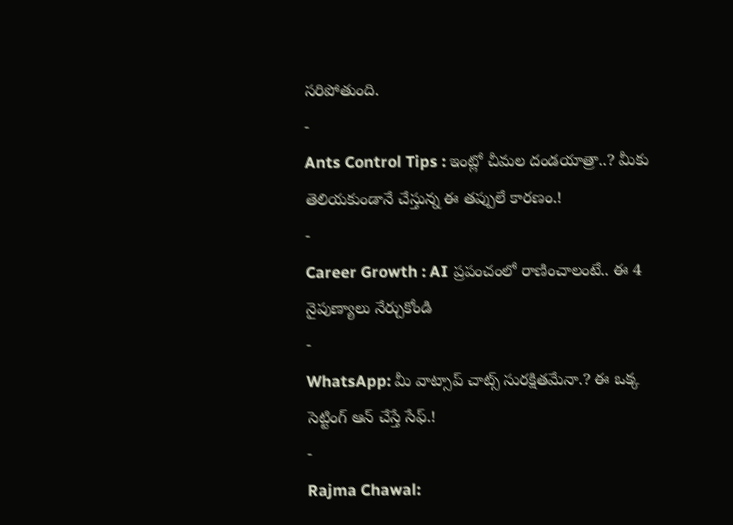సరిపోతుంది.
-
Ants Control Tips : ఇంట్లో చీమల దండయాత్రా..? మీకు తెలియకుండానే చేస్తున్న ఈ తప్పులే కారణం.!
-
Career Growth : AI ప్రపంచంలో రాణించాలంటే.. ఈ 4 నైపుణ్యాలు నేర్చుకోండి
-
WhatsApp: మీ వాట్సాప్ చాట్స్ సురక్షితమేనా.? ఈ ఒక్క సెట్టింగ్ ఆన్ చేస్తే సేఫ్.!
-
Rajma Chawal: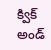క్విక్ అండ్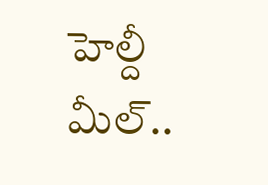హెల్దీ మీల్..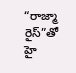“రాజ్మా రైస్”తో హై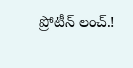ప్రోటీన్ లంచ్.!